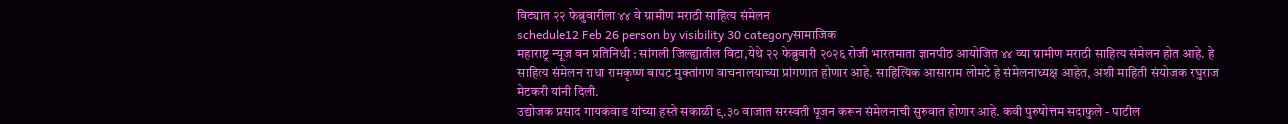विट्यात २२ फेब्रुवारीला ४४ वे ग्रामीण मराठी साहित्य संमेलन
schedule12 Feb 26 person by visibility 30 categoryसामाजिक
महाराष्ट्र न्यूज वन प्रतिनिधी : सांगली जिल्ह्यातील विटा,येथे २२ फेब्रुवारी २०२६ रोजी भारतमाता ज्ञानपीठ आयोजित ४४ व्या ग्रामीण मराठी साहित्य संमेलन होत आहे. हे साहित्य संमेलन राधा रामकृष्ण बापट मुक्तांगण वाचनालयाच्या प्रांगणात होणार आहे. साहित्यिक आसाराम लोमटे हे संमेलनाध्यक्ष आहेत, अशी माहिती संयोजक रघुराज मेटकरी यांनी दिली.
उद्योजक प्रसाद गायकवाड यांच्या हस्ते सकाळी ९.३० वाजात सरस्वती पूजन करून संमेलनाची सुरुवात होणार आहे. कवी पुरुषोत्तम सदाफुले - पाटील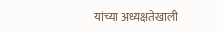यांच्या अध्यक्षतेखाली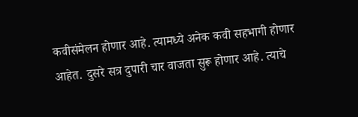कवीसंमेलन होणार आहे. त्यामध्ये अनेक कवी सहभागी होणार आहेत. दुसरे सत्र दुपारी चार वाजता सुरू होणार आहे. त्याचे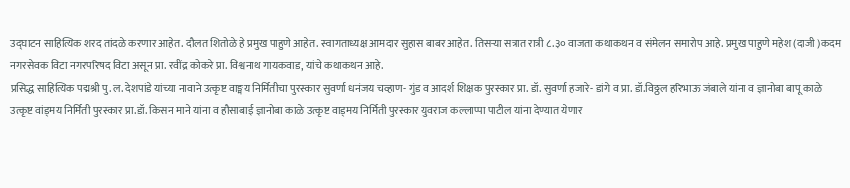उद्घाटन साहित्यिक शरद तांदळे करणार आहेत. दौलत शितोळे हे प्रमुख पाहुणे आहेत. स्वागताध्यक्ष आमदार सुहास बाबर आहेत. तिसऱ्या सत्रात रात्री ८.३० वाजता कथाकथन व संमेलन समारोप आहे. प्रमुख पाहुणे महेश (दाजी )कदम नगरसेवक विटा नगरपरिषद विटा असून प्रा. रवींद्र कोकरे प्रा. विश्वनाथ गायकवाड, यांचे कथाकथन आहे.
प्रसिद्ध साहित्यिक पद्मश्री पु. ल. देशपांडे यांच्या नावाने उत्कृष्ट वाङ्मय निर्मितीचा पुरस्कार सुवर्णा धनंजय चव्हाण- गुंड व आदर्श शिक्षक पुरस्कार प्रा. डॉ. सुवर्णा हजारे- डांगे व प्रा. डॉ.विठ्ठल हरिभाऊ जंबाले यांना व ज्ञानोबा बापू काळे उत्कृष्ट वांड्मय निर्मिती पुरस्कार प्रा.डॉ. किसन माने यांना व हौसाबाई ज्ञानोबा काळे उत्कृष्ट वाड्मय निर्मिती पुरस्कार युवराज कल्लाप्पा पाटील यांना देण्यात येणार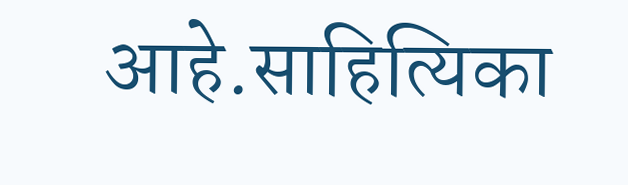आहे.साहित्यिका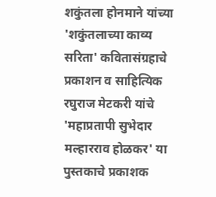शकुंतला होनमाने यांच्या 'शकुंतलाच्या काव्य सरिता' कवितासंग्रहाचे प्रकाशन व साहित्यिक रघुराज मेटकरी यांचे 'महाप्रतापी सुभेदार मल्हारराव होळकर' या पुस्तकाचे प्रकाशक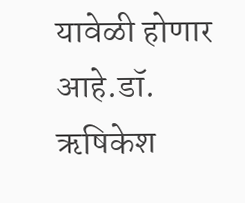यावेळी होणार आहे.डॉ. ऋषिकेश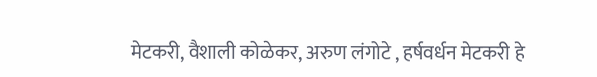मेटकरी, वैशाली कोळेकर, अरुण लंगोटे , हर्षवर्धन मेटकरी हे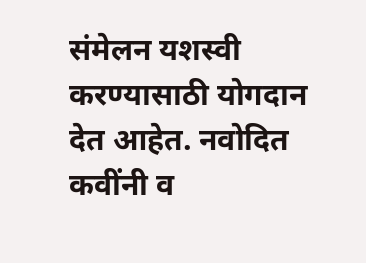संमेलन यशस्वी करण्यासाठी योगदान देत आहेत. नवोदित कवींनी व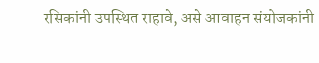रसिकांनी उपस्थित राहावे, असे आवाहन संयोजकांनी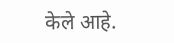केले आहे.